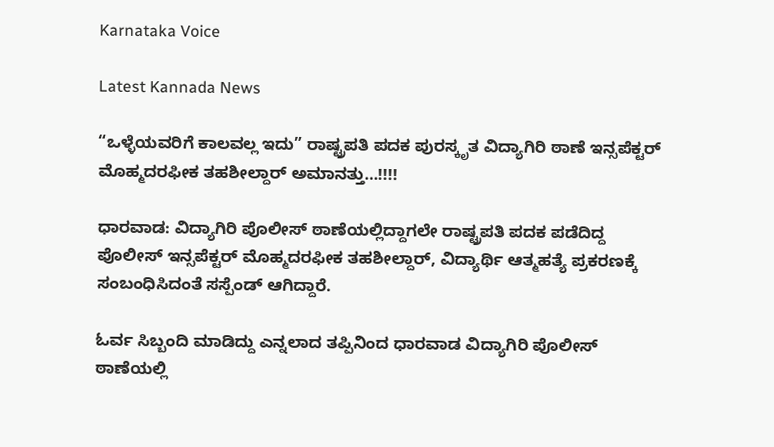Karnataka Voice

Latest Kannada News

“ಒಳ್ಳೆಯವರಿಗೆ ಕಾಲವಲ್ಲ ಇದು” ರಾಷ್ಟ್ರಪತಿ ಪದಕ ಪುರಸ್ಕೃತ ವಿದ್ಯಾಗಿರಿ ಠಾಣೆ ಇನ್ಸಪೆಕ್ಟರ್ ಮೊಹ್ಮದರಫೀಕ ತಹಶೀಲ್ದಾರ್ ಅಮಾನತ್ತು…!!!!

ಧಾರವಾಡ: ವಿದ್ಯಾಗಿರಿ ಪೊಲೀಸ್ ಠಾಣೆಯಲ್ಲಿದ್ದಾಗಲೇ ರಾಷ್ಟ್ರಪತಿ ಪದಕ ಪಡೆದಿದ್ದ ಪೊಲೀಸ್ ಇನ್ಸಪೆಕ್ಟರ್ ಮೊಹ್ಮದರಫೀಕ ತಹಶೀಲ್ದಾರ್, ವಿದ್ಯಾರ್ಥಿ ಆತ್ಮಹತ್ಯೆ ಪ್ರಕರಣಕ್ಕೆ ಸಂಬಂಧಿಸಿದಂತೆ ಸಸ್ಪೆಂಡ್ ಆಗಿದ್ದಾರೆ.

ಓರ್ವ ಸಿಬ್ಬಂದಿ ಮಾಡಿದ್ದು ಎನ್ನಲಾದ ತಪ್ಪಿನಿಂದ ಧಾರವಾಡ ವಿದ್ಯಾಗಿರಿ ಪೊಲೀಸ್ ಠಾಣೆಯಲ್ಲಿ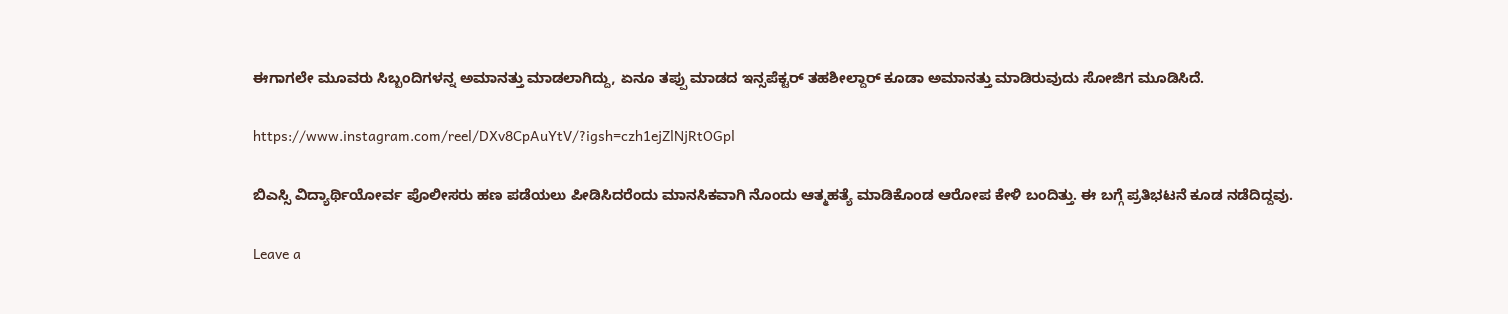ಈಗಾಗಲೇ ಮೂವರು ಸಿಬ್ಬಂದಿಗಳನ್ನ ಅಮಾನತ್ತು ಮಾಡಲಾಗಿದ್ದು, ಏನೂ ತಪ್ಪು ಮಾಡದ ಇನ್ಸಪೆಕ್ಟರ್ ತಹಶೀಲ್ದಾರ್ ಕೂಡಾ ಅಮಾನತ್ತು ಮಾಡಿರುವುದು ಸೋಜಿಗ ಮೂಡಿಸಿದೆ.

https://www.instagram.com/reel/DXv8CpAuYtV/?igsh=czh1ejZlNjRtOGpl

ಬಿಎಸ್ಸಿ ವಿದ್ಯಾರ್ಥಿಯೋರ್ವ ಪೊಲೀಸರು ಹಣ ಪಡೆಯಲು ಪೀಡಿಸಿದರೆಂದು ಮಾನಸಿಕವಾಗಿ ನೊಂದು ಆತ್ಮಹತ್ಯೆ ಮಾಡಿಕೊಂಡ ಆರೋಪ ಕೇಳಿ ಬಂದಿತ್ತು. ಈ ಬಗ್ಗೆ ಪ್ರತಿಭಟನೆ ಕೂಡ ನಡೆದಿದ್ದವು.

Leave a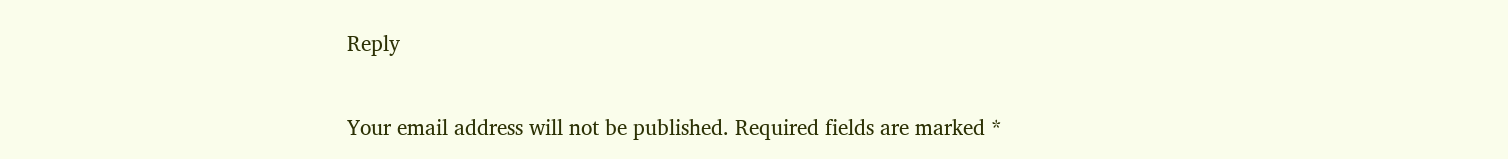Reply

Your email address will not be published. Required fields are marked *